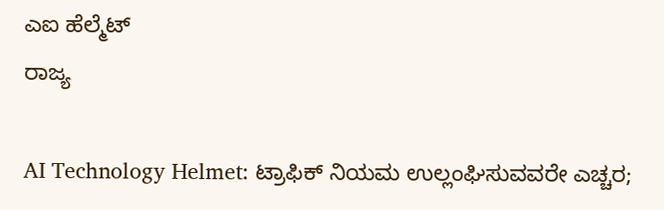ಎಐ ಹೆಲ್ಮೆಟ್
ರಾಜ್ಯ

AI Technology Helmet: ಟ್ರಾಫಿಕ್ ನಿಯಮ ಉಲ್ಲಂಘಿಸುವವರೇ ಎಚ್ಚರ;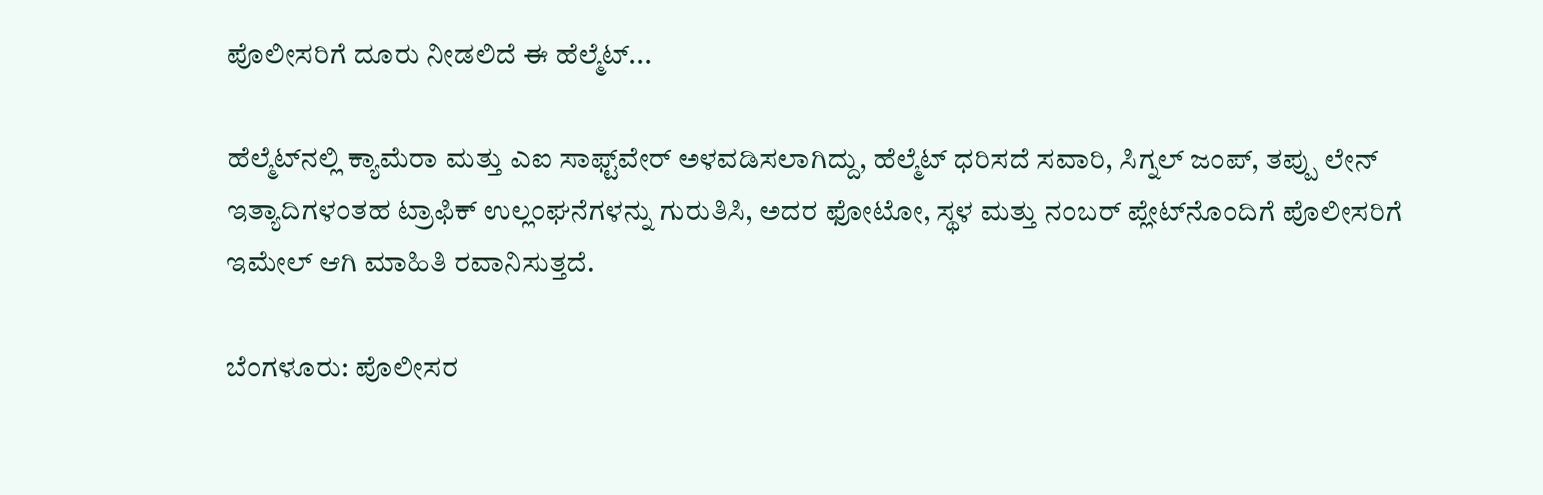ಪೊಲೀಸರಿಗೆ ದೂರು ನೀಡಲಿದೆ ಈ ಹೆಲ್ಮೆಟ್...

ಹೆಲ್ಮೆಟ್‌ನಲ್ಲಿ ಕ್ಯಾಮೆರಾ ಮತ್ತು ಎಐ ಸಾಫ್ಟ್‌ವೇರ್ ಅಳವಡಿಸಲಾಗಿದ್ದು, ಹೆಲ್ಮೆಟ್ ಧರಿಸದೆ ಸವಾರಿ, ಸಿಗ್ನಲ್ ಜಂಪ್‌, ತಪ್ಪು ಲೇನ್ ಇತ್ಯಾದಿಗಳಂತಹ ಟ್ರಾಫಿಕ್ ಉಲ್ಲಂಘನೆಗಳನ್ನು ಗುರುತಿಸಿ, ಅದರ ಫೋಟೋ, ಸ್ಥಳ ಮತ್ತು ನಂಬರ್ ಪ್ಲೇಟ್‌ನೊಂದಿಗೆ ಪೊಲೀಸರಿಗೆ ಇಮೇಲ್ ಆಗಿ ಮಾಹಿತಿ ರವಾನಿಸುತ್ತದೆ.

ಬೆಂಗಳೂರು: ಪೊಲೀಸರ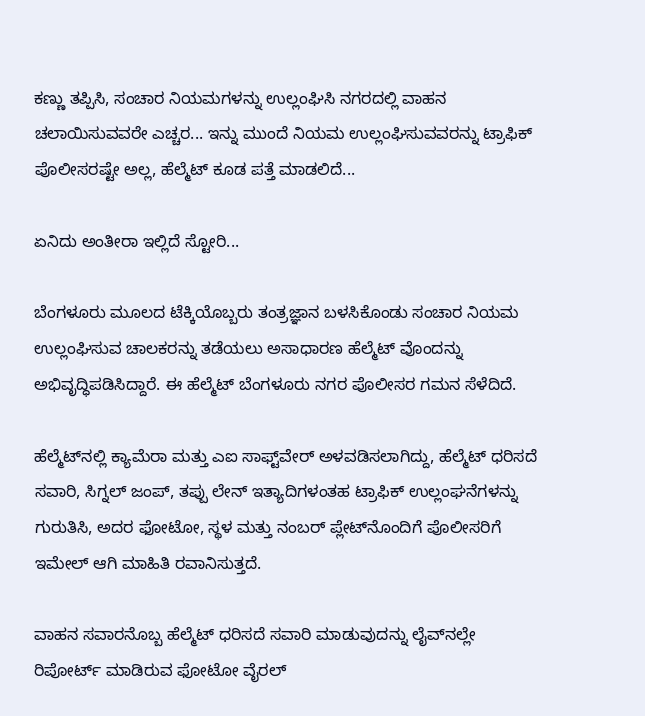ಕಣ್ಣು ತಪ್ಪಿಸಿ, ಸಂಚಾರ ನಿಯಮಗಳನ್ನು ಉಲ್ಲಂಘಿಸಿ ನಗರದಲ್ಲಿ ವಾಹನ ಚಲಾಯಿಸುವವರೇ ಎಚ್ಚರ... ಇನ್ನು ಮುಂದೆ ನಿಯಮ ಉಲ್ಲಂಘಿಸುವವರನ್ನು ಟ್ರಾಫಿಕ್ ಪೊಲೀಸರಷ್ಟೇ ಅಲ್ಲ, ಹೆಲ್ಮೆಟ್ ಕೂಡ ಪತ್ತೆ ಮಾಡಲಿದೆ...

ಏನಿದು ಅಂತೀರಾ ಇಲ್ಲಿದೆ ಸ್ಟೋರಿ...

ಬೆಂಗಳೂರು ಮೂಲದ ಟೆಕ್ಕಿಯೊಬ್ಬರು ತಂತ್ರಜ್ಞಾನ ಬಳಸಿಕೊಂಡು ಸಂಚಾರ ನಿಯಮ ಉಲ್ಲಂಘಿಸುವ ಚಾಲಕರನ್ನು ತಡೆಯಲು ಅಸಾಧಾರಣ ಹೆಲ್ಮೆಟ್ ವೊಂದನ್ನು ಅಭಿವೃದ್ಧಿಪಡಿಸಿದ್ದಾರೆ. ಈ ಹೆಲ್ಮೆಟ್ ಬೆಂಗಳೂರು ನಗರ ಪೊಲೀಸರ ಗಮನ ಸೆಳೆದಿದೆ.

ಹೆಲ್ಮೆಟ್‌ನಲ್ಲಿ ಕ್ಯಾಮೆರಾ ಮತ್ತು ಎಐ ಸಾಫ್ಟ್‌ವೇರ್ ಅಳವಡಿಸಲಾಗಿದ್ದು, ಹೆಲ್ಮೆಟ್ ಧರಿಸದೆ ಸವಾರಿ, ಸಿಗ್ನಲ್ ಜಂಪ್‌, ತಪ್ಪು ಲೇನ್ ಇತ್ಯಾದಿಗಳಂತಹ ಟ್ರಾಫಿಕ್ ಉಲ್ಲಂಘನೆಗಳನ್ನು ಗುರುತಿಸಿ, ಅದರ ಫೋಟೋ, ಸ್ಥಳ ಮತ್ತು ನಂಬರ್ ಪ್ಲೇಟ್‌ನೊಂದಿಗೆ ಪೊಲೀಸರಿಗೆ ಇಮೇಲ್ ಆಗಿ ಮಾಹಿತಿ ರವಾನಿಸುತ್ತದೆ.

ವಾಹನ ಸವಾರನೊಬ್ಬ ಹೆಲ್ಮೆಟ್ ಧರಿಸದೆ ಸವಾರಿ ಮಾಡುವುದನ್ನು ಲೈವ್‌ನಲ್ಲೇ ರಿಪೋರ್ಟ್ ಮಾಡಿರುವ ಫೋಟೋ ವೈರಲ್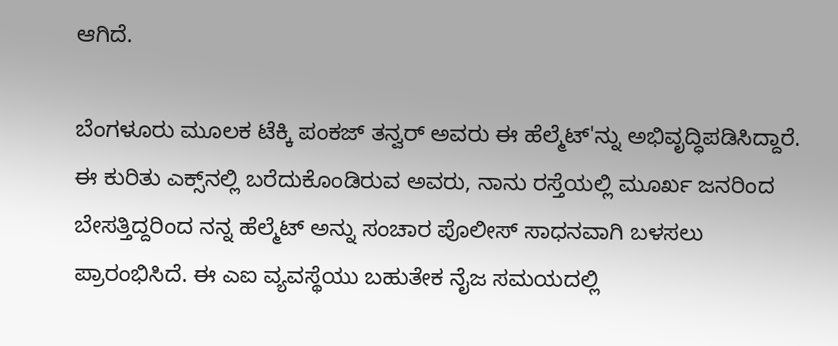ಆಗಿದೆ.

ಬೆಂಗಳೂರು ಮೂಲಕ ಟೆಕ್ಕಿ ಪಂಕಜ್ ತನ್ವರ್ ಅವರು ಈ ಹೆಲ್ಮೆಟ್'ನ್ನು ಅಭಿವೃದ್ಧಿಪಡಿಸಿದ್ದಾರೆ. ಈ ಕುರಿತು ಎಕ್ಸ್‌ನಲ್ಲಿ ಬರೆದುಕೊಂಡಿರುವ ಅವರು, ನಾನು ರಸ್ತೆಯಲ್ಲಿ ಮೂರ್ಖ ಜನರಿಂದ ಬೇಸತ್ತಿದ್ದರಿಂದ ನನ್ನ ಹೆಲ್ಮೆಟ್ ಅನ್ನು ಸಂಚಾರ ಪೊಲೀಸ್ ಸಾಧನವಾಗಿ ಬಳಸಲು ಪ್ರಾರಂಭಿಸಿದೆ. ಈ ಎಐ ವ್ಯವಸ್ಥೆಯು ಬಹುತೇಕ ನೈಜ ಸಮಯದಲ್ಲಿ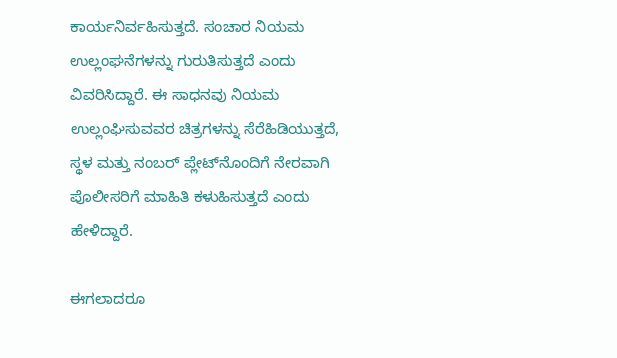ಕಾರ್ಯನಿರ್ವಹಿಸುತ್ತದೆ. ಸಂಚಾರ ನಿಯಮ ಉಲ್ಲಂಘನೆಗಳನ್ನು ಗುರುತಿಸುತ್ತದೆ ಎಂದು ವಿವರಿಸಿದ್ದಾರೆ. ಈ ಸಾಧನವು ನಿಯಮ ಉಲ್ಲಂಘಿಸುವವರ ಚಿತ್ರಗಳನ್ನು ಸೆರೆಹಿಡಿಯುತ್ತದೆ, ಸ್ಥಳ ಮತ್ತು ನಂಬರ್ ಪ್ಲೇಟ್‌ನೊಂದಿಗೆ ನೇರವಾಗಿ ಪೊಲೀಸರಿಗೆ ಮಾಹಿತಿ ಕಳುಹಿಸುತ್ತದೆ ಎಂದು ಹೇಳಿದ್ದಾರೆ.

ಈಗಲಾದರೂ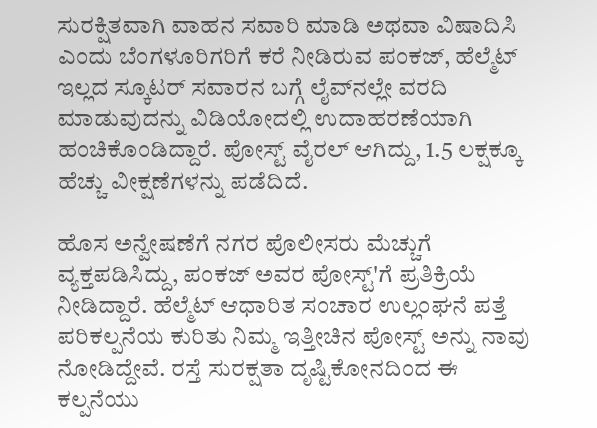ಸುರಕ್ಷಿತವಾಗಿ ವಾಹನ ಸವಾರಿ ಮಾಡಿ ಅಥವಾ ವಿಷಾದಿಸಿ ಎಂದು ಬೆಂಗಳೂರಿಗರಿಗೆ ಕರೆ ನೀಡಿರುವ ಪಂಕಜ್‌, ಹೆಲ್ಮೆಟ್ ಇಲ್ಲದ ಸ್ಕೂಟರ್ ಸವಾರನ ಬಗ್ಗೆ ಲೈವ್‌ನಲ್ಲೇ ವರದಿ ಮಾಡುವುದನ್ನು ವಿಡಿಯೋದಲ್ಲಿ ಉದಾಹರಣೆಯಾಗಿ ಹಂಚಿಕೊಂಡಿದ್ದಾರೆ. ಪೋಸ್ಟ್ ವೈರಲ್ ಆಗಿದ್ದು, 1.5 ಲಕ್ಷಕ್ಕೂ ಹೆಚ್ಚು ವೀಕ್ಷಣೆಗಳನ್ನು ಪಡೆದಿದೆ.

ಹೊಸ ಅನ್ವೇಷಣೆಗೆ ನಗರ ಪೊಲೀಸರು ಮೆಚ್ಚುಗೆ ವ್ಯಕ್ತಪಡಿಸಿದ್ದು, ಪಂಕಜ್ ಅವರ ಪೋಸ್ಟ್'ಗೆ ಪ್ರತಿಕ್ರಿಯೆ ನೀಡಿದ್ದಾರೆ. ಹೆಲ್ಮೆಟ್ ಆಧಾರಿತ ಸಂಚಾರ ಉಲ್ಲಂಘನೆ ಪತ್ತೆ ಪರಿಕಲ್ಪನೆಯ ಕುರಿತು ನಿಮ್ಮ ಇತ್ತೀಚಿನ ಪೋಸ್ಟ್ ಅನ್ನು ನಾವು ನೋಡಿದ್ದೇವೆ. ರಸ್ತೆ ಸುರಕ್ಷತಾ ದೃಷ್ಟಿಕೋನದಿಂದ ಈ ಕಲ್ಪನೆಯು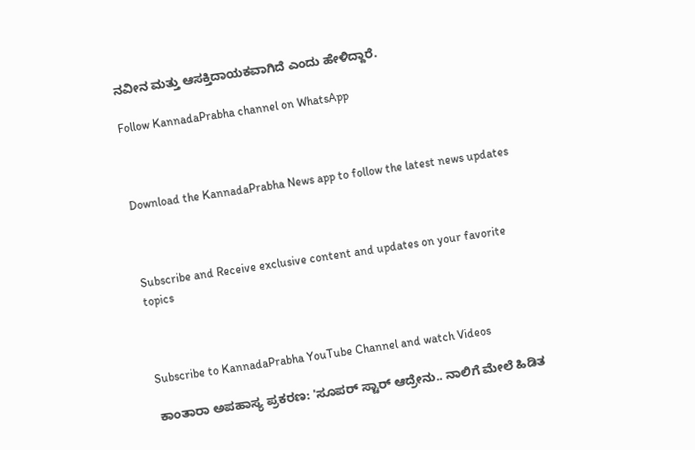ನವೀನ ಮತ್ತು ಆಸಕ್ತಿದಾಯಕವಾಗಿದೆ ಎಂದು ಹೇಳಿದ್ದಾರೆ.

Follow KannadaPrabha channel on WhatsApp



Download the KannadaPrabha News app to follow the latest news updates



Subscribe and Receive exclusive content and updates on your favorite topics



Subscribe to KannadaPrabha YouTube Channel and watch Videos

ಕಾಂತಾರಾ ಅಪಹಾಸ್ಯ ಪ್ರಕರಣ: 'ಸೂಪರ್ ಸ್ಟಾರ್ ಆದ್ರೇನು.. ನಾಲಿಗೆ ಮೇಲೆ ಹಿಡಿತ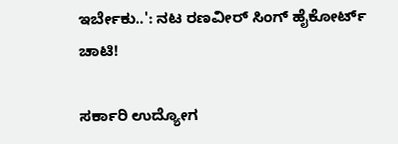ಇರ್ಬೇಕು..': ನಟ ರಣವೀರ್ ಸಿಂಗ್ ಹೈಕೋರ್ಟ್ ಚಾಟಿ!

ಸರ್ಕಾರಿ ಉದ್ಯೋಗ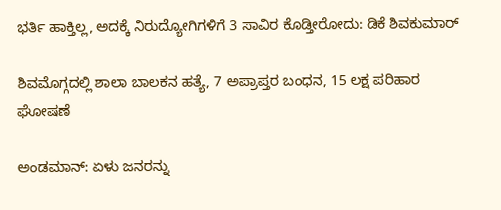ಭರ್ತಿ ಹಾಕ್ತಿಲ್ಲ, ಅದಕ್ಕೆ ನಿರುದ್ಯೋಗಿಗಳಿಗೆ 3 ಸಾವಿರ ಕೊಡ್ತೀರೋದು: ಡಿಕೆ ಶಿವಕುಮಾರ್

ಶಿವಮೊಗ್ಗದಲ್ಲಿ ಶಾಲಾ ಬಾಲಕನ ಹತ್ಯೆ, 7 ಅಪ್ರಾಪ್ತರ ಬಂಧನ, 15 ಲಕ್ಷ ಪರಿಹಾರ ಘೋಷಣೆ

ಅಂಡಮಾನ್‌: ಏಳು ಜನರನ್ನು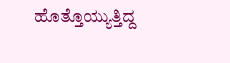ಹೊತ್ತೊಯ್ಯುತ್ತಿದ್ದ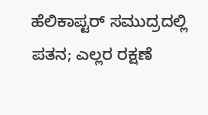ಹೆಲಿಕಾಪ್ಟರ್ ಸಮುದ್ರದಲ್ಲಿ ಪತನ; ಎಲ್ಲರ ರಕ್ಷಣೆ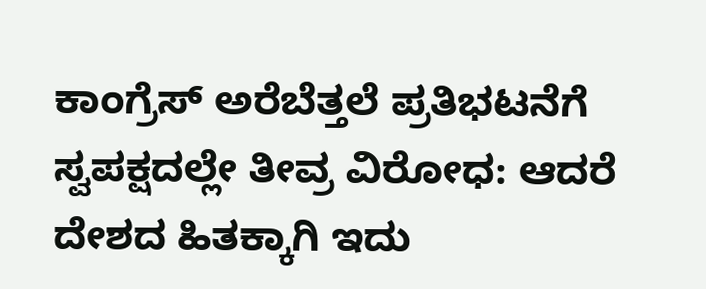ಕಾಂಗ್ರೆಸ್ ಅರೆಬೆತ್ತಲೆ ಪ್ರತಿಭಟನೆಗೆ ಸ್ವಪಕ್ಷದಲ್ಲೇ ತೀವ್ರ ವಿರೋಧ: ಆದರೆ ದೇಶದ ಹಿತಕ್ಕಾಗಿ ಇದು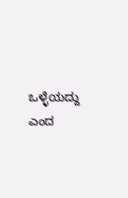ಒಳ್ಳೆಯದ್ದು ಎಂದ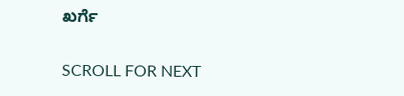ಖರ್ಗೆ

SCROLL FOR NEXT